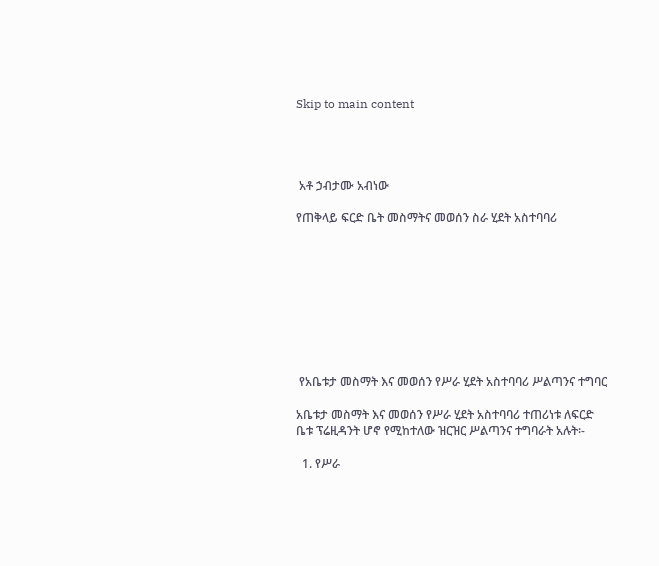Skip to main content




 አቶ ኃብታሙ አብነው

የጠቅላይ ፍርድ ቤት መስማትና መወሰን ስራ ሂደት አስተባባሪ









 የአቤቱታ መስማት እና መወሰን የሥራ ሂደት አስተባባሪ ሥልጣንና ተግባር

አቤቱታ መስማት እና መወሰን የሥራ ሂደት አስተባባሪ ተጠሪነቱ ለፍርድ ቤቱ ፕሬዚዳንት ሆኖ የሚከተለው ዝርዝር ሥልጣንና ተግባራት አሉት፡-

  1. የሥራ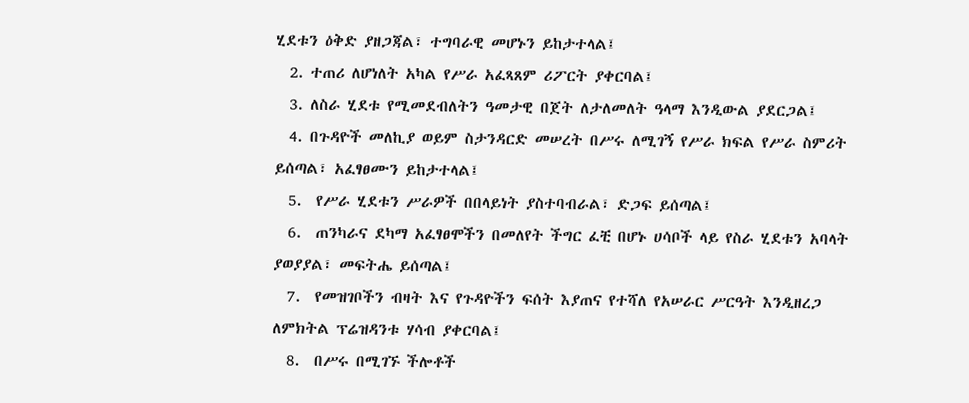ሂደቱን ዕቅድ ያዘጋጃል፣ ተግባራዊ መሆኑን ይከታተላል፤
  2. ተጠሪ ለሆነለት አካል የሥራ አፈጻጸም ሪፖርት ያቀርባል፤
  3. ለስራ ሂደቱ የሚመደብለትን ዓመታዊ በጀት ለታለመለት ዓላማ እንዲውል ያደርጋል፤
  4. በጉዳዮች መለኪያ ወይም ስታንዳርድ መሠረት በሥሩ ለሚገኝ የሥራ ክፍል የሥራ ስምሪት ይሰጣል፣ አፈፃፀሙን ይከታተላል፤
  5.  የሥራ ሂደቱን ሥራዎች በበላይነት ያስተባብራል፣ ድጋፍ ይሰጣል፤
  6.  ጠንካራና ደካማ አፈፃፀሞችን በመለየት ችግር ፈቺ በሆኑ ሀሳቦች ላይ የስራ ሂደቱን አባላት ያወያያል፣ መፍትሔ ይሰጣል፤
  7.  የመዝገቦችን ብዛት እና የጉዳዮችን ፍሰት እያጠና የተሻለ የአሠራር ሥርዓት እንዲዘረጋ ለምክትል ፕሬዝዳንቱ ሃሳብ ያቀርባል፤
  8.  በሥሩ በሚገኙ ችሎቶች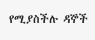የሚያስችሉ ዳኞች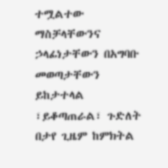ተሟልተው ማስቻላቸውንና ኃላፊነታቸውን በአግባቡ መወጣታቸውን ይከታተላል ፣ይቆጣጠራል፣ ጉድለት በታየ ጊዜም ከምክትል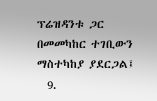ፕሬዝዳንቱ ጋር በመመካከር ተገቢውን ማስተካከያ ያደርጋል፤
  9.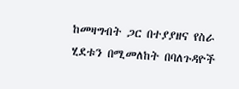ከመዛግብት ጋር በተያያዘና የስራ ሂደቱን በሚመለከት በባለጉዳዮች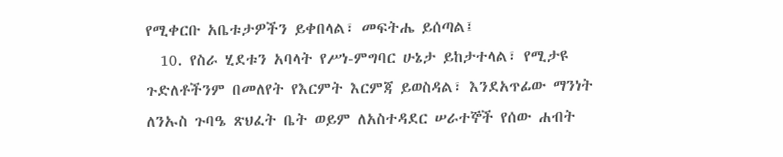የሚቀርቡ አቤቱታዎችን ይቀበላል፣ መፍትሔ ይሰጣል፤
  10. የስራ ሂደቱን አባላት የሥነ-ምግባር ሁኔታ ይከታተላል፣ የሚታዩ ጉድለቶችንም በመለየት የእርምት እርምጃ ይወስዳል፣ እንደአጥፊው ማንነት ለንኡስ ጉባዔ ጽህፈት ቤት ወይም ለአስተዳደር ሠራተኞች የሰው ሐብት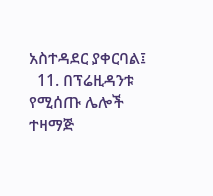አስተዳደር ያቀርባል፤
  11. በፕሬዚዳንቱ የሚሰጡ ሌሎች ተዛማጅ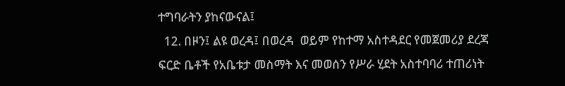ተግባራትን ያከናውናል፤
  12. በዞን፤ ልዩ ወረዳ፤ በወረዳ  ወይም የከተማ አስተዳደር የመጀመሪያ ደረጃ ፍርድ ቤቶች የአቤቱታ መስማት እና መወሰን የሥራ ሂደት አስተባባሪ ተጠሪነት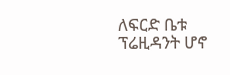ለፍርድ ቤቱ ፕሬዚዳንት ሆኖ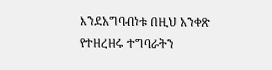እንደአግባብነቱ በዚህ አንቀጽ የተዘረዘሩ ተግባራትን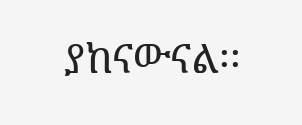ያከናውናል፡፡